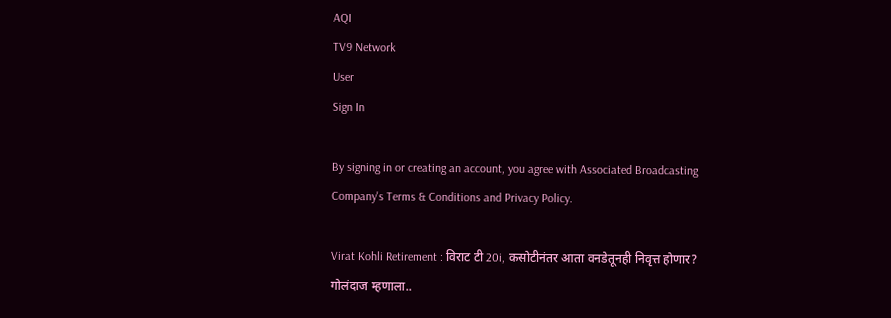AQI
TV9 Network
User
Sign In

By signing in or creating an account, you agree with Associated Broadcasting Company's Terms & Conditions and Privacy Policy.

Virat Kohli Retirement : विराट टी 20i, कसोटीनंतर आता वनडेतूनही निवृत्त होणार? गोलंदाज म्हणाला..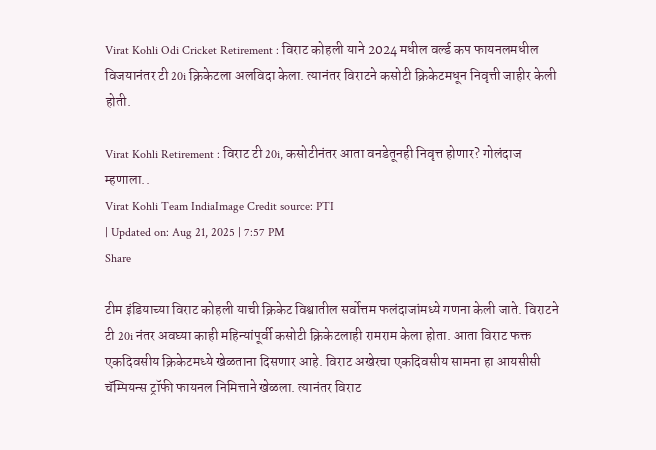Virat Kohli Odi Cricket Retirement : विराट कोहली याने 2024 मधील वर्ल्ड कप फायनलमधील विजयानंतर टी 20i क्रिकेटला अलविदा केला. त्यानंतर विराटने कसोटी क्रिकेटमधून निवृत्ती जाहीर केली होती.

Virat Kohli Retirement : विराट टी 20i, कसोटीनंतर आता वनडेतूनही निवृत्त होणार? गोलंदाज म्हणाला..
Virat Kohli Team IndiaImage Credit source: PTI
| Updated on: Aug 21, 2025 | 7:57 PM
Share

टीम इंडियाच्या विराट कोहली याची क्रिकेट विश्वातील सर्वोत्तम फलंदाजांमध्ये गणना केली जाते. विराटने टी 20i नंतर अवघ्या काही महिन्यांपूर्वी कसोटी क्रिकेटलाही रामराम केला होता. आता विराट फक्त एकदिवसीय क्रिकेटमध्ये खेळताना दिसणार आहे. विराट अखेरचा एकदिवसीय सामना हा आयसीसी चॅम्पियन्स ट्रॉफी फायनल निमित्ताने खेळला. त्यानंतर विराट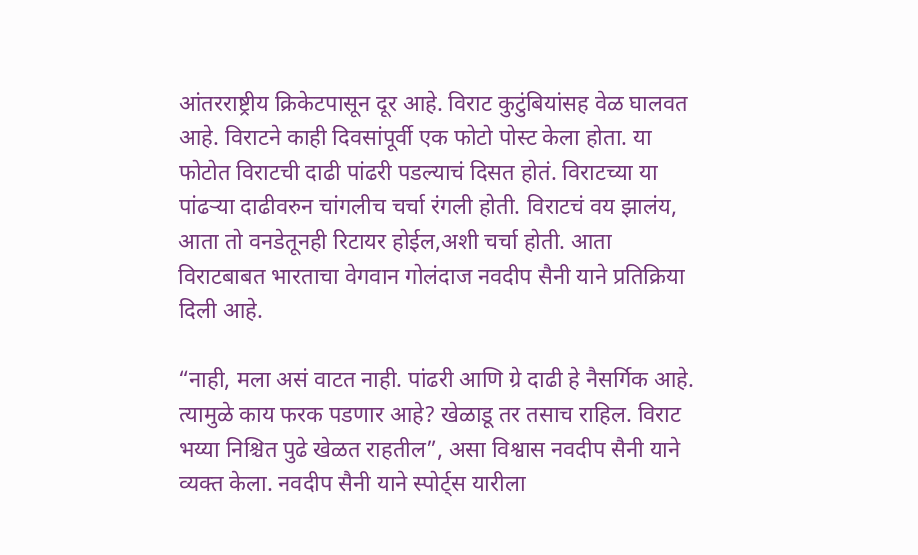आंतरराष्ट्रीय क्रिकेटपासून दूर आहे. विराट कुटुंबियांसह वेळ घालवत आहे. विराटने काही दिवसांपूर्वी एक फोटो पोस्ट केला होता. या फोटोत विराटची दाढी पांढरी पडल्याचं दिसत होतं. विराटच्या या पांढऱ्या दाढीवरुन चांगलीच चर्चा रंगली होती. विराटचं वय झालंय, आता तो वनडेतूनही रिटायर होईल,अशी चर्चा होती. आता विराटबाबत भारताचा वेगवान गोलंदाज नवदीप सैनी याने प्रतिक्रिया दिली आहे.

“नाही, मला असं वाटत नाही. पांढरी आणि ग्रे दाढी हे नैसर्गिक आहे. त्यामुळे काय फरक पडणार आहे? खेळाडू तर तसाच राहिल. विराट भय्या निश्चित पुढे खेळत राहतील”, असा विश्वास नवदीप सैनी याने व्यक्त केला. नवदीप सैनी याने स्पोर्ट्स यारीला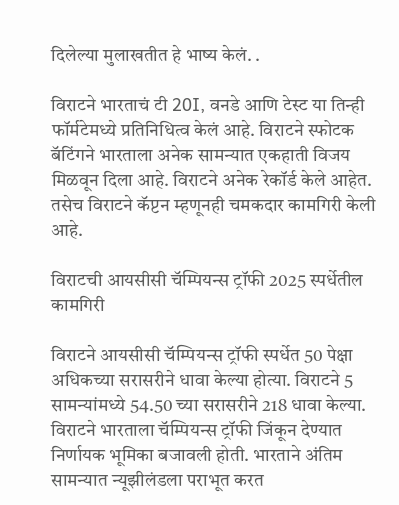दिलेल्या मुलाखतीत हे भाष्य केलं. .

विराटने भारताचं टी 20I, वनडे आणि टेस्ट या तिन्ही फॉर्मटेमध्ये प्रतिनिधित्व केलं आहे. विराटने स्फोटक बॅटिंगने भारताला अनेक सामन्यात एकहाती विजय मिळवून दिला आहे. विराटने अनेक रेकॉर्ड केले आहेत. तसेच विराटने कॅप्टन म्हणूनही चमकदार कामगिरी केली आहे.

विराटची आयसीसी चॅम्पियन्स ट्रॉफी 2025 स्पर्धेतील कामगिरी

विराटने आयसीसी चॅम्पियन्स ट्रॉफी स्पर्धेत 50 पेक्षा अधिकच्या सरासरीने धावा केल्या होत्या. विराटने 5 सामन्यांमध्ये 54.50 च्या सरासरीने 218 धावा केल्या. विराटने भारताला चॅम्पियन्स ट्रॉफी जिंकून देण्यात निर्णायक भूमिका बजावली होती. भारताने अंतिम सामन्यात न्यूझीलंडला पराभूत करत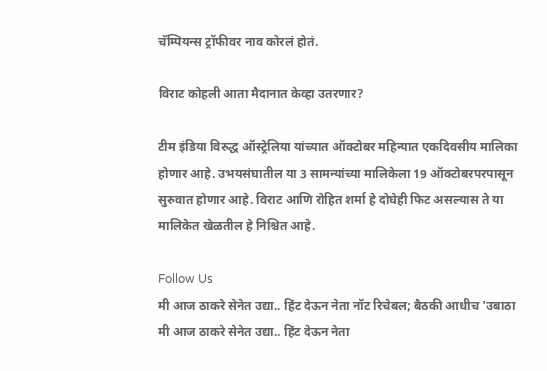चॅम्पियन्स ट्रॉफीवर नाव कोरलं होतं.

विराट कोहली आता मैदानात केव्हा उतरणार?

टीम इंडिया विरुद्ध ऑस्ट्रेलिया यांच्यात ऑक्टोबर महिन्यात एकदिवसीय मालिका होणार आहे. उभयसंघातील या 3 सामन्यांच्या मालिकेला 19 ऑक्टोबरपरपासून सुरुवात होणार आहे. विराट आणि रोहित शर्मा हे दोघेही फिट असल्यास ते या मालिकेत खेळतील हे निश्चित आहे.

Follow Us
मी आज ठाकरे सेनेत उद्या.. हिंट देऊन नेता नॉट रिचेबल; बैठकी आधीच 'उबाठा
मी आज ठाकरे सेनेत उद्या.. हिंट देऊन नेता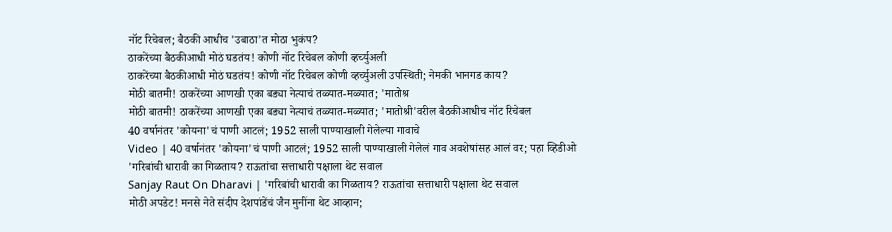नॉट रिचेबल; बैठकी आधीच 'उबाठा'त मोठा भुकंप?
ठाकरेंच्या बैठकीआधी मोठं घडतंय! कोणी नॉट रिचेबल कोणी व्हर्च्युअली
ठाकरेंच्या बैठकीआधी मोठं घडतंय! कोणी नॉट रिचेबल कोणी व्हर्च्युअली उपस्थिती; नेमकी भानगड काय?
मोठी बातमी! ठाकरेंच्या आणखी एका बड्या नेत्याचं तळ्यात-मळ्यात; 'मातोश्र
मोठी बातमी! ठाकरेंच्या आणखी एका बड्या नेत्याचं तळ्यात-मळ्यात; 'मातोश्री'वरील बैठकीआधीच नॉट रिचेबल
40 वर्षानंतर 'कोयना'चं पाणी आटलं; 1952 साली पाण्याखाली गेलेल्या गावाचे
Video | 40 वर्षानंतर 'कोयना'चं पाणी आटलं; 1952 साली पाण्याखाली गेलेलं गाव अवशेषांसह आलं वर; पहा व्हिडीओ
'गरिबांची धारावी का गिळताय? राऊतांचा सत्ताधारी पक्षाला थेट सवाल
Sanjay Raut On Dharavi | 'गरिबांची धारावी का गिळताय? राऊतांचा सत्ताधारी पक्षाला थेट सवाल
मोठी अपडेट! मनसे नेते संदीप देशपांडेंचं जैन मुनींना थेट आव्हान;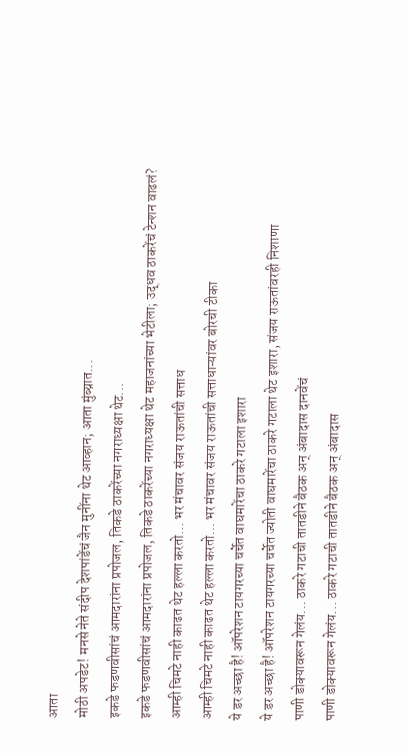आता
मोठी अपडेट! मनसे नेते संदीप देशपांडेंचं जैन मुनींना थेट आव्हान; आता मुंब्य्रात...
इकडे फडणवीसांचं आमदारांना प्रपोजल, तिकडे ठाकरेंच्या नगराध्यक्षा थेट...
इकडे फडणवीसांचं आमदारांना प्रपोजल, तिकडे ठाकरेंच्या नगराध्यक्षा थेट महाजनांच्या भेटीला; उद्धव ठाकरेंचं टेन्शन वाढलं?
आम्ही चिमटे नाही काढत थेट हल्ला करतो... भर मंचावर संजय राऊतांची सत्ताध
आम्ही चिमटे नाही काढत थेट हल्ला करतो... भर मंचावर संजय राऊतांची सत्ताधाऱ्यांवर बोरची टीका
ये डर अच्छा है! ऑपरेशन टायगरच्या चर्चेत वाघमारेंचा ठाकरे गटाला इशारा
ये डर अच्छा है! ऑपरेशन टायगरच्या चर्चेत ज्योती वाघमारेंचा ठाकरे गटाला थेट इशारा, संजय राऊतांवरही निशाणा
पाणी डोक्यावरून गेलंय... ठाकरे गटाची तातडीने बैठक अन् अंबादास दानवेंचं
पाणी डोक्यावरून गेलंय... ठाकरे गटाची तातडीने बैठक अन् अंबादास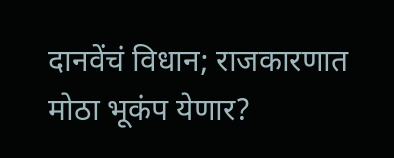दानवेंचं विधान; राजकारणात मोठा भूकंप येणार?